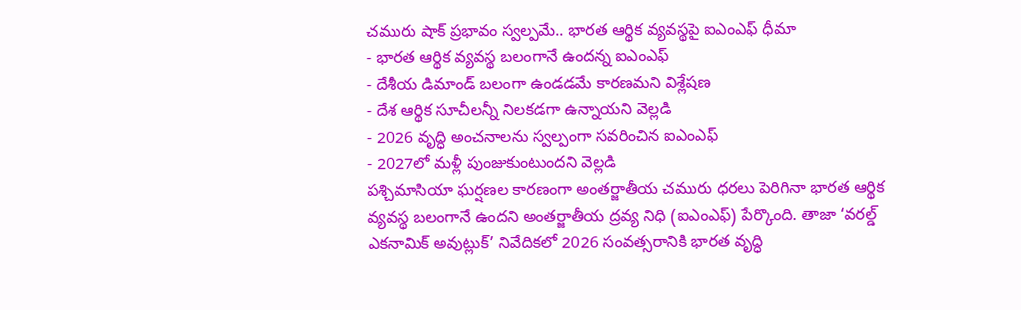చమురు షాక్ ప్రభావం స్వల్పమే.. భారత ఆర్థిక వ్యవస్థపై ఐఎంఎఫ్ ధీమా
- భారత ఆర్థిక వ్యవస్థ బలంగానే ఉందన్న ఐఎంఎఫ్
- దేశీయ డిమాండ్ బలంగా ఉండడమే కారణమని విశ్లేషణ
- దేశ ఆర్థిక సూచీలన్నీ నిలకడగా ఉన్నాయని వెల్లడి
- 2026 వృద్ధి అంచనాలను స్వల్పంగా సవరించిన ఐఎంఎఫ్
- 2027లో మళ్లీ పుంజుకుంటుందని వెల్లడి
పశ్చిమాసియా ఘర్షణల కారణంగా అంతర్జాతీయ చమురు ధరలు పెరిగినా భారత ఆర్థిక వ్యవస్థ బలంగానే ఉందని అంతర్జాతీయ ద్రవ్య నిధి (ఐఎంఎఫ్) పేర్కొంది. తాజా ‘వరల్డ్ ఎకనామిక్ అవుట్లుక్’ నివేదికలో 2026 సంవత్సరానికి భారత వృద్ధి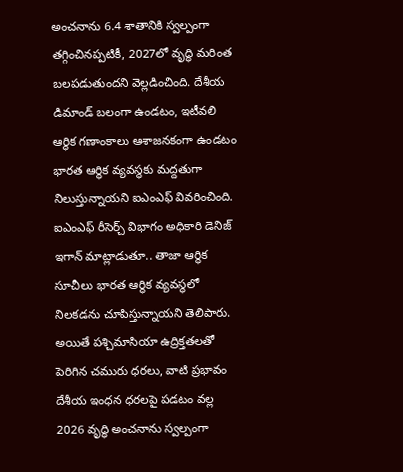అంచనాను 6.4 శాతానికి స్వల్పంగా తగ్గించినప్పటికీ, 2027లో వృద్ధి మరింత బలపడుతుందని వెల్లడించింది. దేశీయ డిమాండ్ బలంగా ఉండటం, ఇటీవలి ఆర్థిక గణాంకాలు ఆశాజనకంగా ఉండటం భారత ఆర్థిక వ్యవస్థకు మద్దతుగా నిలుస్తున్నాయని ఐఎంఎఫ్ వివరించింది.
ఐఎంఎఫ్ రీసెర్చ్ విభాగం అధికారి డెనిజ్ ఇగాన్ మాట్లాడుతూ.. తాజా ఆర్థిక సూచీలు భారత ఆర్థిక వ్యవస్థలో నిలకడను చూపిస్తున్నాయని తెలిపారు. అయితే పశ్చిమాసియా ఉద్రిక్తతలతో పెరిగిన చమురు ధరలు, వాటి ప్రభావం దేశీయ ఇంధన ధరలపై పడటం వల్ల 2026 వృద్ధి అంచనాను స్వల్పంగా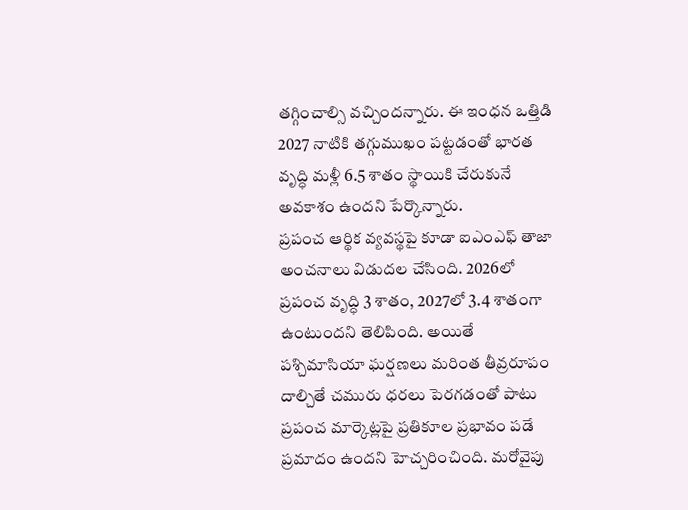తగ్గించాల్సి వచ్చిందన్నారు. ఈ ఇంధన ఒత్తిడి 2027 నాటికి తగ్గుముఖం పట్టడంతో భారత వృద్ధి మళ్లీ 6.5 శాతం స్థాయికి చేరుకునే అవకాశం ఉందని పేర్కొన్నారు.
ప్రపంచ ఆర్థిక వ్యవస్థపై కూడా ఐఎంఎఫ్ తాజా అంచనాలు విడుదల చేసింది. 2026లో ప్రపంచ వృద్ధి 3 శాతం, 2027లో 3.4 శాతంగా ఉంటుందని తెలిపింది. అయితే పశ్చిమాసియా ఘర్షణలు మరింత తీవ్రరూపం దాల్చితే చమురు ధరలు పెరగడంతో పాటు ప్రపంచ మార్కెట్లపై ప్రతికూల ప్రభావం పడే ప్రమాదం ఉందని హెచ్చరించింది. మరోవైపు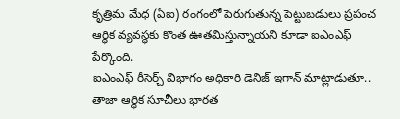కృత్రిమ మేధ (ఏఐ) రంగంలో పెరుగుతున్న పెట్టుబడులు ప్రపంచ ఆర్థిక వ్యవస్థకు కొంత ఊతమిస్తున్నాయని కూడా ఐఎంఎఫ్ పేర్కొంది.
ఐఎంఎఫ్ రీసెర్చ్ విభాగం అధికారి డెనిజ్ ఇగాన్ మాట్లాడుతూ.. తాజా ఆర్థిక సూచీలు భారత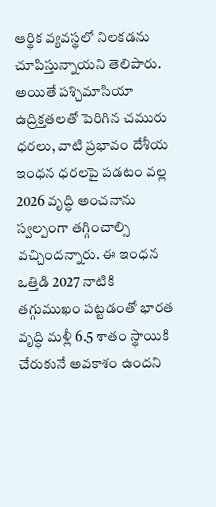ఆర్థిక వ్యవస్థలో నిలకడను చూపిస్తున్నాయని తెలిపారు. అయితే పశ్చిమాసియా ఉద్రిక్తతలతో పెరిగిన చమురు ధరలు, వాటి ప్రభావం దేశీయ ఇంధన ధరలపై పడటం వల్ల 2026 వృద్ధి అంచనాను స్వల్పంగా తగ్గించాల్సి వచ్చిందన్నారు. ఈ ఇంధన ఒత్తిడి 2027 నాటికి తగ్గుముఖం పట్టడంతో భారత వృద్ధి మళ్లీ 6.5 శాతం స్థాయికి చేరుకునే అవకాశం ఉందని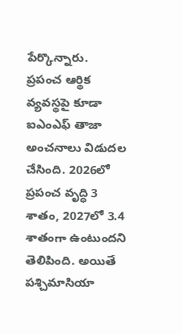పేర్కొన్నారు.
ప్రపంచ ఆర్థిక వ్యవస్థపై కూడా ఐఎంఎఫ్ తాజా అంచనాలు విడుదల చేసింది. 2026లో ప్రపంచ వృద్ధి 3 శాతం, 2027లో 3.4 శాతంగా ఉంటుందని తెలిపింది. అయితే పశ్చిమాసియా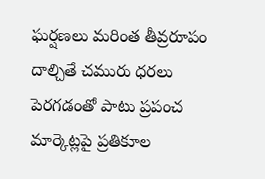ఘర్షణలు మరింత తీవ్రరూపం దాల్చితే చమురు ధరలు పెరగడంతో పాటు ప్రపంచ మార్కెట్లపై ప్రతికూల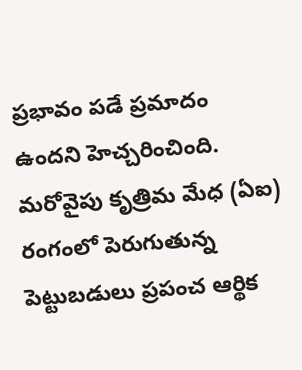ప్రభావం పడే ప్రమాదం ఉందని హెచ్చరించింది. మరోవైపు కృత్రిమ మేధ (ఏఐ) రంగంలో పెరుగుతున్న పెట్టుబడులు ప్రపంచ ఆర్థిక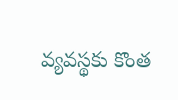వ్యవస్థకు కొంత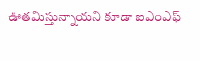ఊతమిస్తున్నాయని కూడా ఐఎంఎఫ్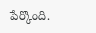పేర్కొంది.